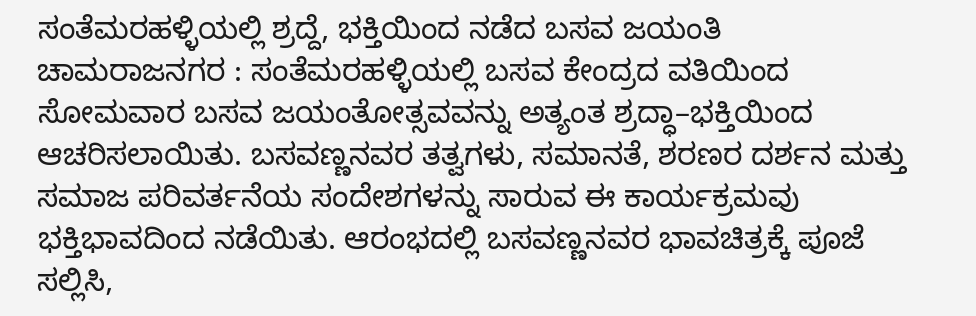ಸಂತೆಮರಹಳ್ಳಿಯಲ್ಲಿ ಶ್ರದ್ದೆ, ಭಕ್ತಿಯಿಂದ ನಡೆದ ಬಸವ ಜಯಂತಿ
ಚಾಮರಾಜನಗರ : ಸಂತೆಮರಹಳ್ಳಿಯಲ್ಲಿ ಬಸವ ಕೇಂದ್ರದ ವತಿಯಿಂದ ಸೋಮವಾರ ಬಸವ ಜಯಂತೋತ್ಸವವನ್ನು ಅತ್ಯಂತ ಶ್ರದ್ಧಾ–ಭಕ್ತಿಯಿಂದ ಆಚರಿಸಲಾಯಿತು. ಬಸವಣ್ಣನವರ ತತ್ವಗಳು, ಸಮಾನತೆ, ಶರಣರ ದರ್ಶನ ಮತ್ತು ಸಮಾಜ ಪರಿವರ್ತನೆಯ ಸಂದೇಶಗಳನ್ನು ಸಾರುವ ಈ ಕಾರ್ಯಕ್ರಮವು ಭಕ್ತಿಭಾವದಿಂದ ನಡೆಯಿತು. ಆರಂಭದಲ್ಲಿ ಬಸವಣ್ಣನವರ ಭಾವಚಿತ್ರಕ್ಕೆ ಪೂಜೆ ಸಲ್ಲಿಸಿ,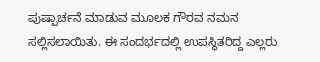ಪುಷ್ಪಾರ್ಚನೆ ಮಾಡುವ ಮೂಲಕ ಗೌರವ ನಮನ ಸಲ್ಲಿಸಲಾಯಿತು. ಈ ಸಂದರ್ಭದಲ್ಲಿ ಉಪಸ್ಥಿತರಿದ್ದ ಎಲ್ಲರು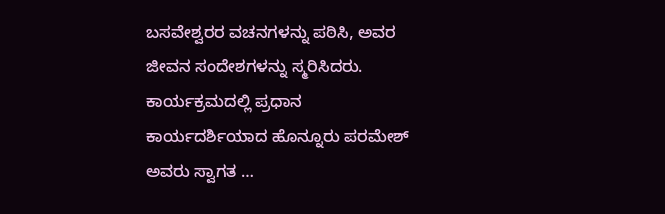ಬಸವೇಶ್ವರರ ವಚನಗಳನ್ನು ಪಠಿಸಿ, ಅವರ ಜೀವನ ಸಂದೇಶಗಳನ್ನು ಸ್ಮರಿಸಿದರು. ಕಾರ್ಯಕ್ರಮದಲ್ಲಿ ಪ್ರಧಾನ ಕಾರ್ಯದರ್ಶಿಯಾದ ಹೊನ್ನೂರು ಪರಮೇಶ್ ಅವರು ಸ್ವಾಗತ …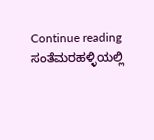Continue reading ಸಂತೆಮರಹಳ್ಳಿಯಲ್ಲಿ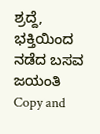ಶ್ರದ್ದೆ, ಭಕ್ತಿಯಿಂದ ನಡೆದ ಬಸವ ಜಯಂತಿ
Copy and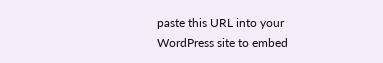paste this URL into your WordPress site to embed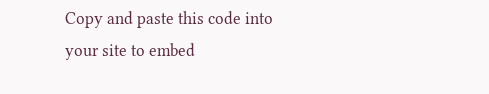Copy and paste this code into your site to embed